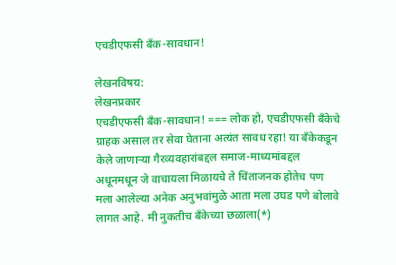एचडीएफसी बॅंक-सावधान!

लेखनविषय:
लेखनप्रकार
एचडीएफसी बॅंक-सावधान! === लोक हो, एचडीएफसी बॅंकेचे ग्राहक असाल तर सेवा घेताना अत्यंत सावध रहा! या बॅंकेकडून केले जाणार्‍या गैरव्यवहारांबद्दल समाज-माध्यमांबद्दल अधूनमधून जे वाचायला मिळायचे ते चिंताजनक होतेच पण मला आलेल्या अनेक अनुभवांमुळे आता मला उघड पणे बोलावे लागत आहे. मी नुकतीच बॅंकेच्या छळाला(*)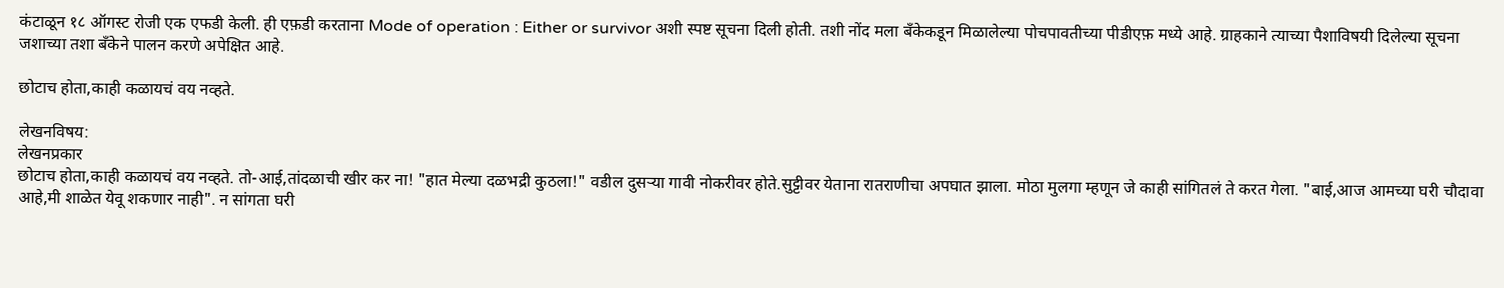कंटाळून १८ ऑगस्ट रोजी एक एफडी केली. ही एफ़डी करताना Mode of operation : Either or survivor अशी स्पष्ट सूचना दिली होती. तशी नोंद मला बॅंकेकडून मिळालेल्या पोचपावतीच्या पीडीएफ़ मध्ये आहे. ग्राहकाने त्याच्या पैशाविषयी दिलेल्या सूचना जशाच्या तशा बॅंकेने पालन करणे अपेक्षित आहे.

छोटाच होता,काही कळायचं वय नव्हते.

लेखनविषय:
लेखनप्रकार
छोटाच होता,काही कळायचं वय नव्हते. तो-आई,तांदळाची खीर कर ना! "हात मेल्या दळभद्री कुठला!" वडील दुसर्‍या गावी नोकरीवर होते.सुट्टीवर येताना रातराणीचा अपघात झाला. मोठा मुलगा म्हणून जे काही सांगितलं ते करत गेला. "बाई,आज आमच्या घरी चौदावा आहे,मी शाळेत येवू शकणार नाही". न सांगता घरी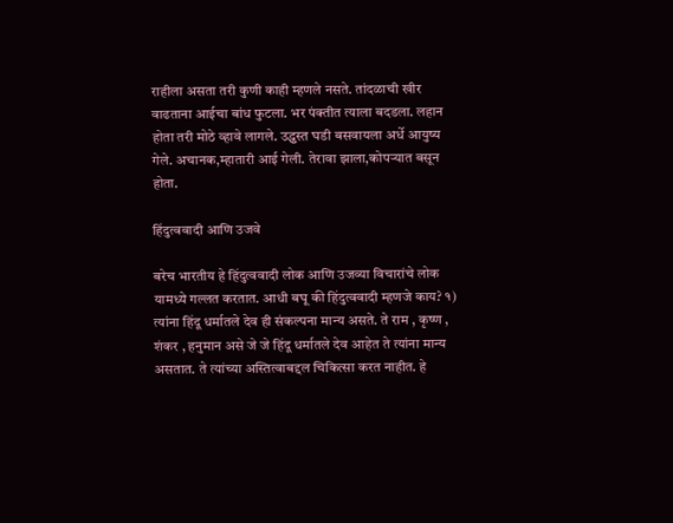राहीला असता तरी कुणी काही म्हणले नसते. तांदळाची खीर वाढताना आईचा बांध फुटला. भर पंक्तीत त्याला बदडला. लहान होता तरी मोठे व्हावे लागले. उद्ध्वस्त घडी बसवायला अर्धे आयुष्य गेले. अचानक,म्हातारी आई गेली. तेरावा झाला,कोपर्‍यात बसून होता.

हिंदुत्ववादी आणि उजवे

बरेच भारतीय हे हिंदुत्ववादी लोक आणि उजव्या विचारांचे लोक यामध्ये गल्लत करतात. आधी बघू की हिंदुत्ववादी म्हणजे काय? १) त्यांना हिंदू धर्मातले देव ही संकल्पना मान्य असते. ते राम , कृष्ण , शंकर , हनुमान असे जे जे हिंदू धर्मातले देव आहेत ते त्यांना मान्य असतात. ते त्यांच्या अस्तित्वाबद्दल चिकित्सा करत नाहीत. हे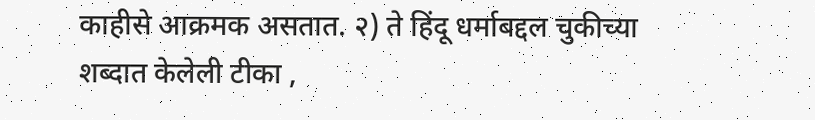काहीसे आक्रमक असतात. २) ते हिंदू धर्माबद्दल चुकीच्या शब्दात केलेली टीका ,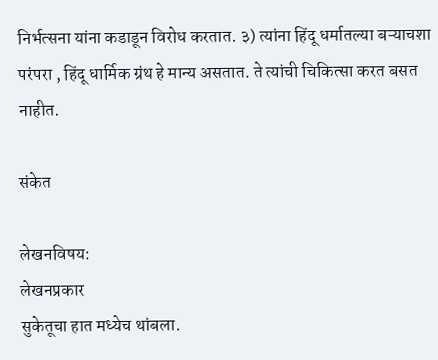निर्भत्सना यांना कडाडून विरोध करतात. ३) त्यांना हिंदू धर्मातल्या बऱ्याचशा परंपरा , हिंदू धार्मिक ग्रंथ हे मान्य असतात. ते त्यांची चिकित्सा करत बसत नाहीत.

संकेत

लेखनविषय:
लेखनप्रकार
सुकेतूचा हात मध्येच थांबला.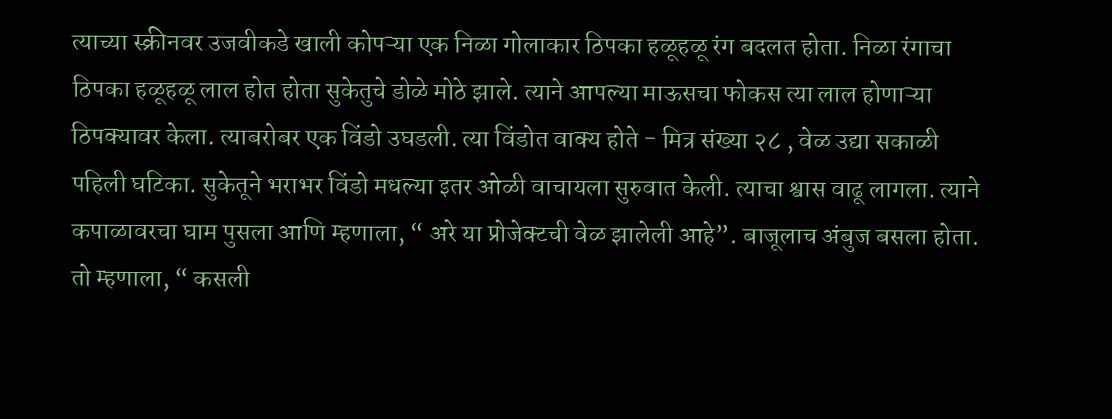त्याच्या स्क्रीनवर उजवीकडे खाली कोपऱ्या एक निळा गोलाकार ठिपका हळूहळू रंग बदलत होता. निळा रंगाचा ठिपका हळूहळू लाल होत होता सुकेतुचे डोळे मोठे झाले. त्याने आपल्या माऊसचा फोकस त्या लाल होणाऱ्या ठिपक्यावर केला. त्याबरोबर एक विंडो उघडली. त्या विंडोत वाक्य होते - मित्र संख्या २८ , वेळ उद्या सकाळी पहिली घटिका. सुकेतूने भराभर विंडो मधल्या इतर ओळी वाचायला सुरुवात केली. त्याचा श्वास वाढू लागला. त्याने कपाळावरचा घाम पुसला आणि म्हणाला, “ अरे या प्रोजेक्टची वेळ झालेली आहे”. बाजूलाच अंबुज बसला होता. तो म्हणाला, “ कसली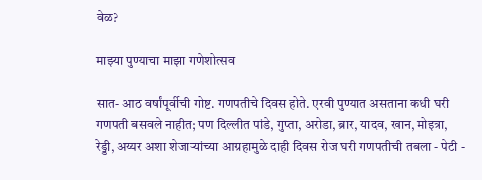वेळ?

माझ्या पुण्याचा माझा गणेशोत्सव

सात- आठ वर्षांपूर्वीची गोष्ट. गणपतीचे दिवस होते. एरवी पुण्यात असताना कधी घरी गणपती बसवले नाहीत; पण दिल्लीत पांडे, गुप्ता, अरोडा, ब्रार, यादव, खान, मोइत्रा, रेड्डी, अय्यर अशा शेजार्‍यांच्या आग्रहामुळे दाही दिवस रोज घरी गणपतीची तबला - पेटी -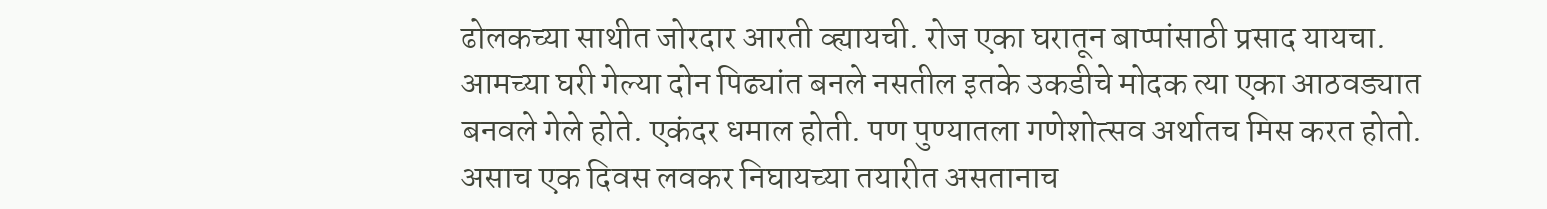ढोलकच्या साथीत जोरदार आरती व्ह्यायची. रोज एका घरातून बाप्पांसाठी प्रसाद यायचा. आमच्या घरी गेल्या दोन पिढ्यांत बनले नसतील इतके उकडीचे मोदक त्या एका आठवड्यात बनवले गेले होते. एकंदर धमाल होती. पण पुण्यातला गणेशोत्सव अर्थातच मिस करत होतो. असाच एक दिवस लवकर निघायच्या तयारीत असतानाच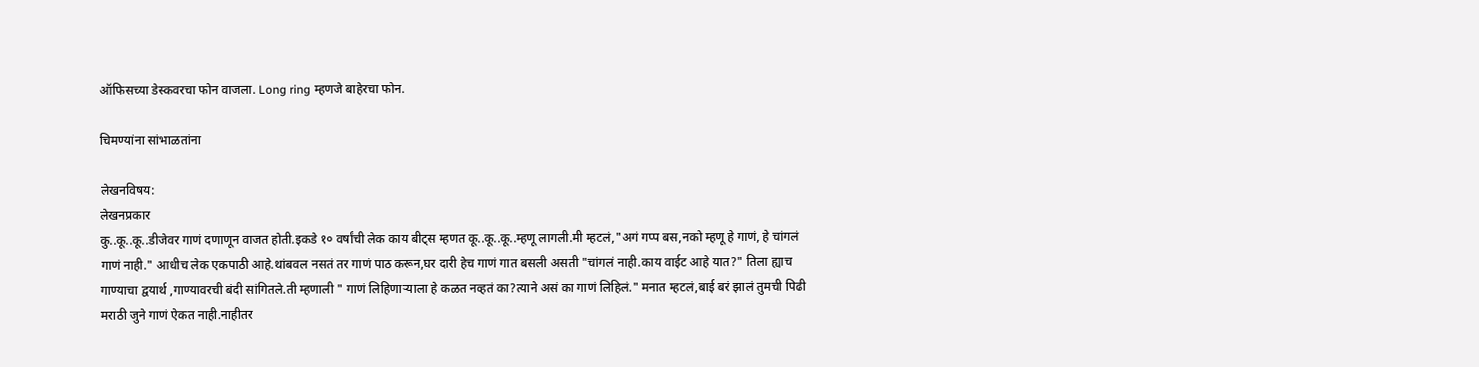ऑफिसच्या डेस्कवरचा फोन वाजला. Long ring म्हणजे बाहेरचा फोन.

चिमण्यांना सांभाळतांना

लेखनविषय:
लेखनप्रकार
कु..कू..कू..डीजेवर गाणं दणाणून वाजत होती.इकडे १० वर्षांची लेक काय बीट्स म्हणत कू..कू..कू..म्हणू लागली.मी म्हटलं,"अगं गप्प बस,नको म्हणू हे गाणं, हे चांगलं गाणं नाही." आधीच लेक एकपाठी आहे.थांबवल नसतं तर गाणं पाठ करून,घर दारी हेच गाणं गात बसली असती "चांगलं नाही.काय वाईट आहे यात?" तिला ह्याच गाण्याचा द्वयार्थ ,गाण्यावरची बंदी सांगितले.ती म्हणाली " गाणं लिहिणाऱ्याला हे कळत नव्हतं का?त्याने असं का गाणं लिहिलं." मनात म्हटलं,बाई बरं झालं तुमची पिढी मराठी जुने गाणं ऐकत नाही.नाहीतर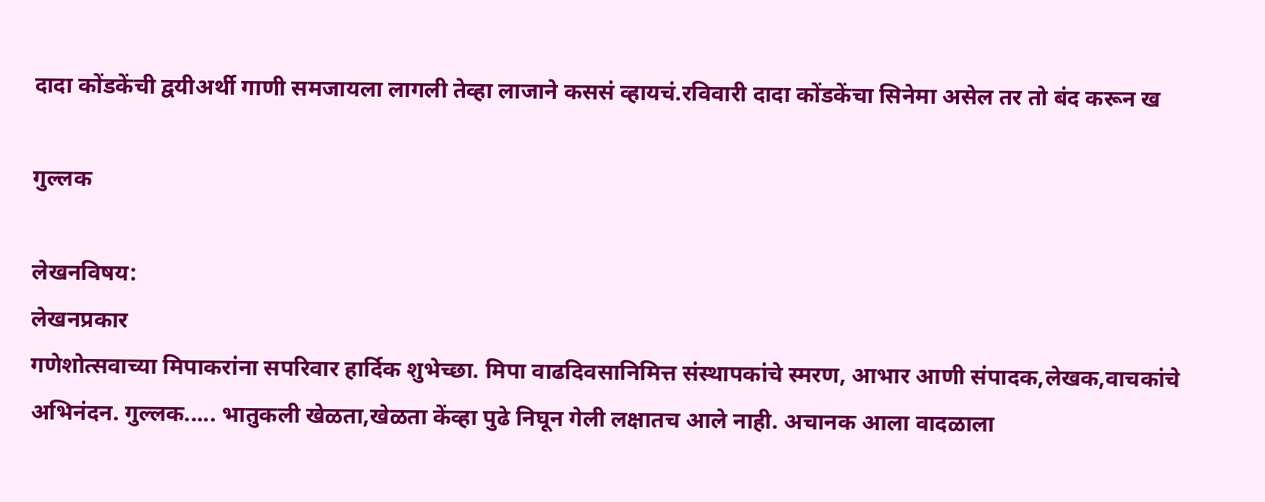दादा कोंडकेंची द्वयीअर्थी गाणी समजायला लागली तेव्हा लाजाने कससं व्हायचं.रविवारी दादा कोंडकेंचा सिनेमा असेल तर तो बंद करून ख

गुल्लक

लेखनविषय:
लेखनप्रकार
गणेशोत्सवाच्या मिपाकरांना सपरिवार हार्दिक शुभेच्छा. मिपा वाढदिवसानिमित्त संस्थापकांचे स्मरण, आभार आणी संपादक,लेखक,वाचकांचे अभिनंदन. गुल्लक..... भातुकली खेळता,खेळता केंव्हा पुढे निघून गेली लक्षातच आले नाही. अचानक आला वादळाला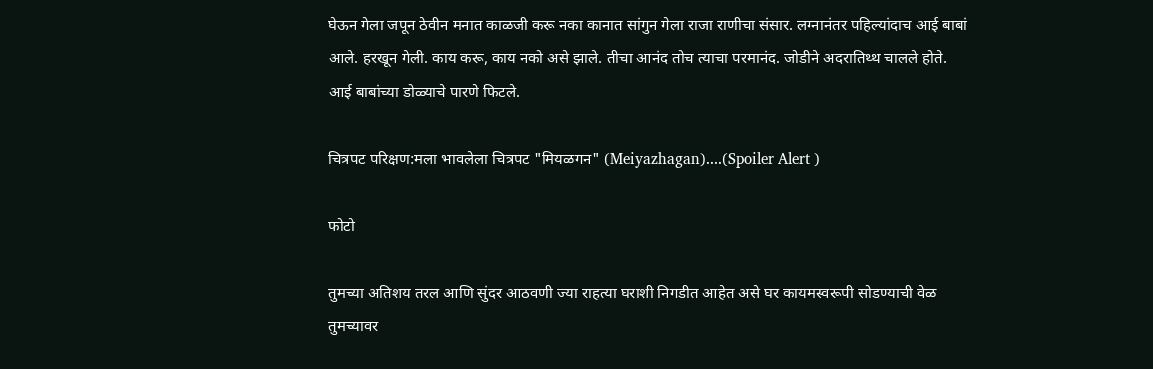घेऊन गेला जपून ठेवीन मनात काळजी करू नका कानात सांगुन गेला राजा राणीचा संसार. लग्नानंतर पहिल्यांदाच आई बाबां आले. हरखून गेली. काय करू, काय नको असे झाले. तीचा आनंद तोच त्याचा परमानंद. जोडीने अदरातिथ्थ चालले होते. आई बाबांच्या डोळ्याचे पारणे फिटले.

चित्रपट परिक्षण:मला भावलेला चित्रपट "मियळगन" (Meiyazhagan)....(Spoiler Alert )

फोटो

तुमच्या अतिशय तरल आणि सुंदर आठवणी ज्या राहत्या घराशी निगडीत आहेत असे घर कायमस्वरूपी सोडण्याची वेळ तुमच्यावर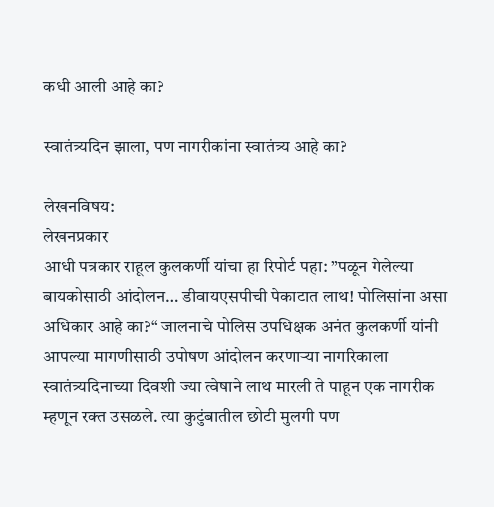कधी आली आहे का?

स्वातंत्र्यदिन झाला, पण नागरीकांना स्वातंत्र्य आहे का?

लेखनविषय:
लेखनप्रकार
आधी पत्रकार राहूल कुलकर्णी यांचा हा रिपोर्ट पहा: ”पळून गेलेल्या बायकोसाठी आंदोलन… डीवायएसपीची पेकाटात लाथ! पोलिसांना असा अधिकार आहे का?“ जालनाचे पोलिस उपधिक्षक अनंत कुलकर्णी यांनी आपल्या मागणीसाठी उपोषण आंदोलन करणार्‍या नागरिकाला स्वातंत्र्यदिनाच्या दिवशी ज्या त्वेषाने लाथ मारली ते पाहून एक नागरीक म्हणून रक्त उसळले. त्या कुटुंबातील छोटी मुलगी पण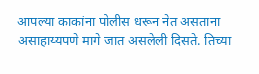आपल्या काकांना पोलीस धरून नेत असताना असाहाय्यपणे मागे जात असलेली दिसते. तिच्या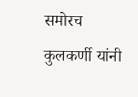समोरच कुलकर्णी यांनी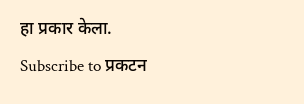हा प्रकार केला.
Subscribe to प्रकटन